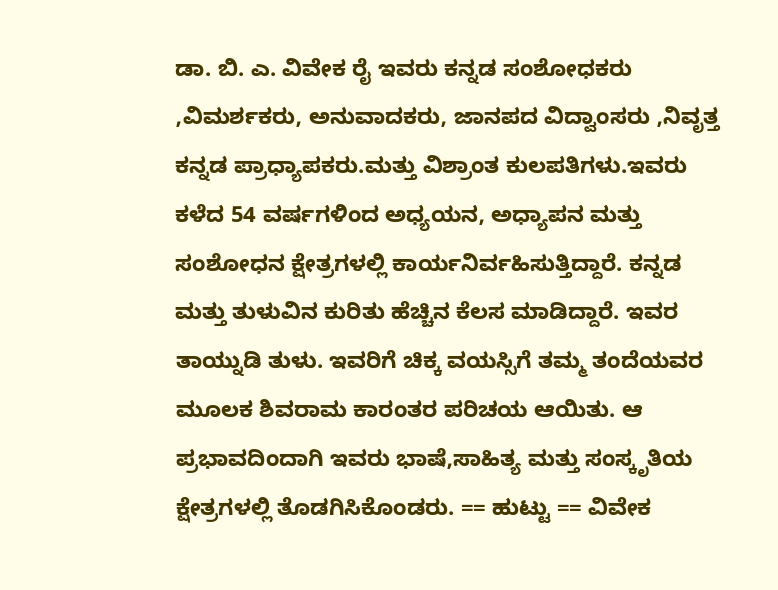ಡಾ. ಬಿ. ಎ. ವಿವೇಕ ರೈ ಇವರು ಕನ್ನಡ ಸಂಶೋಧಕರು ,ವಿಮರ್ಶಕರು, ಅನುವಾದಕರು, ಜಾನಪದ ವಿದ್ವಾಂಸರು ,ನಿವೃತ್ತ ಕನ್ನಡ ಪ್ರಾಧ್ಯಾಪಕರು.ಮತ್ತು ವಿಶ್ರಾಂತ ಕುಲಪತಿಗಳು.ಇವರು ಕಳೆದ 54 ವರ್ಷಗಳಿಂದ ಅಧ್ಯಯನ, ಅಧ್ಯಾಪನ ಮತ್ತು ಸಂಶೋಧನ ಕ್ಷೇತ್ರಗಳಲ್ಲಿ ಕಾರ್ಯನಿರ್ವಹಿಸುತ್ತಿದ್ದಾರೆ. ಕನ್ನಡ ಮತ್ತು ತುಳುವಿನ ಕುರಿತು ಹೆಚ್ಚಿನ ಕೆಲಸ ಮಾಡಿದ್ದಾರೆ. ಇವರ ತಾಯ್ನುಡಿ ತುಳು. ಇವರಿಗೆ ಚಿಕ್ಕ ವಯಸ್ಸಿಗೆ ತಮ್ಮ ತಂದೆಯವರ ಮೂಲಕ ಶಿವರಾಮ ಕಾರಂತರ ಪರಿಚಯ ಆಯಿತು. ಆ ಪ್ರಭಾವದಿಂದಾಗಿ ಇವರು ಭಾಷೆ,ಸಾಹಿತ್ಯ ಮತ್ತು ಸಂಸ್ಕೃತಿಯ ಕ್ಷೇತ್ರಗಳಲ್ಲಿ ತೊಡಗಿಸಿಕೊಂಡರು. == ಹುಟ್ಟು == ವಿವೇಕ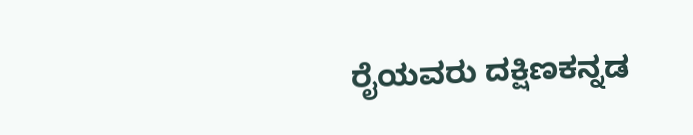ರೈಯವರು ದಕ್ಷಿಣಕನ್ನಡ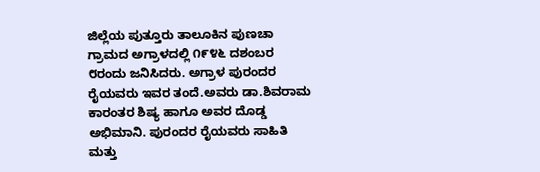ಜಿಲ್ಲೆಯ ಪುತ್ತೂರು ತಾಲೂಕಿನ ಪುಣಚಾ ಗ್ರಾಮದ ಅಗ್ರಾಳದಲ್ಲಿ ೧೯೪೬ ದಶಂಬರ ೮ರಂದು ಜನಿಸಿದರು. ಅಗ್ರಾಳ ಪುರಂದರ ರೈಯವರು ಇವರ ತಂದೆ.ಅವರು ಡಾ.ಶಿವರಾಮ ಕಾರಂತರ ಶಿಷ್ಯ ಹಾಗೂ ಅವರ ದೊಡ್ಡ ಅಭಿಮಾನಿ. ಪುರಂದರ ರೈಯವರು‌ ಸಾಹಿತಿ ಮತ್ತು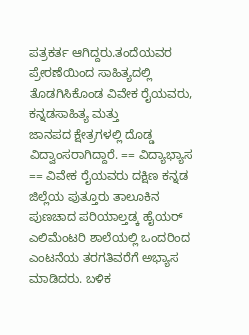ಪತ್ರಕರ್ತ ಆಗಿದ್ದರು.ತಂದೆಯವರ ಪ್ರೇರಣೆಯಿಂದ ಸಾಹಿತ್ಯದಲ್ಲಿ ತೊಡಗಿಸಿಕೊಂಡ ವಿವೇಕ ರೈಯವರು, ಕನ್ನಡಸಾಹಿತ್ಯ ಮತ್ತು ಜಾನಪದ ‌ಕ್ಷೇತ್ರಗಳಲ್ಲಿ ದೊಡ್ಡ ವಿದ್ವಾಂಸರಾಗಿದ್ದಾರೆ. == ವಿದ್ಯಾಭ್ಯಾಸ == ವಿವೇಕ ರೈಯವರು ದಕ್ಷಿಣ ಕನ್ನಡ ಜಿಲ್ಲೆಯ ಪುತ್ತೂರು ತಾಲೂಕಿನ ಪುಣಚಾದ ಪರಿಯಾಲ್ತಡ್ಕ ಹೈಯರ್ ಎಲಿಮೆಂಟರಿ ಶಾಲೆಯಲ್ಲಿ ಒಂದರಿಂದ ಎಂಟನೆಯ ತರಗತಿವರೆಗೆ ಅಭ್ಯಾಸ ಮಾಡಿದರು. ಬಳಿಕ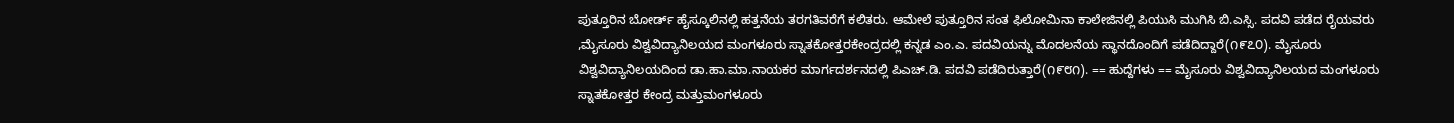ಪುತ್ತೂರಿನ ‌ಬೋರ್ಡ್ ಹೈಸ್ಕೂಲಿನಲ್ಲಿ ‌ಹತ್ತನೆಯ ತರಗತಿವರೆಗೆ ಕಲಿತರು. ಆಮೇಲೆ ‌ಪುತ್ತೂರಿನ ಸಂತ ಫಿಲೋಮಿನಾ ಕಾಲೇಜಿನಲ್ಲಿ ಪಿಯುಸಿ ಮುಗಿಸಿ ಬಿ.ಎಸ್ಸಿ. ಪದವಿ ಪಡೆದ ರೈಯವರು ,ಮೈಸೂರು ವಿಶ್ವವಿದ್ಯಾನಿಲಯದ ಮಂಗಳೂರು ಸ್ನಾತಕೋತ್ತರಕೇಂದ್ರದಲ್ಲಿ ಕನ್ನಡ ಎಂ.ಎ. ಪದವಿಯನ್ನು ಮೊದಲನೆಯ ಸ್ಥಾನದೊಂದಿಗೆ ಪಡೆದಿದ್ದಾರೆ(೧೯೭೦). ಮೈಸೂರು ವಿಶ್ವವಿದ್ಯಾನಿಲಯದಿಂದ ಡಾ.ಹಾ.ಮಾ.ನಾಯಕರ ಮಾರ್ಗದರ್ಶನದಲ್ಲಿ ಪಿಎಚ್.ಡಿ. ಪದವಿ ಪಡೆದಿರುತ್ತಾರೆ(೧೯೮೧). == ಹುದ್ದೆಗಳು == ಮೈಸೂರು ವಿಶ್ವವಿದ್ಯಾನಿಲಯದ ಮಂಗಳೂರು ಸ್ನಾತಕೋತ್ತರ ಕೇಂದ್ರ ಮತ್ತುಮಂಗಳೂರು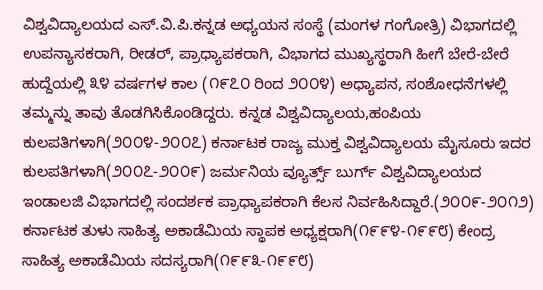ವಿಶ್ವವಿದ್ಯಾಲಯದ ಎಸ್.ವಿ.ಪಿ.ಕನ್ನಡ ಅಧ್ಯಯನ ಸಂಸ್ಥೆ (ಮಂಗಳ ಗಂಗೋತ್ರಿ) ವಿಭಾಗದಲ್ಲಿ ಉಪನ್ಯಾಸಕರಾಗಿ, ರೀಡರ್, ಪ್ರಾಧ್ಯಾಪಕರಾಗಿ, ವಿಭಾಗದ ಮುಖ್ಯಸ್ಥರಾಗಿ ಹೀಗೆ ಬೇರೆ-ಬೇರೆ ಹುದ್ದೆಯಲ್ಲಿ ೩೪ ವರ್ಷಗಳ ಕಾಲ (೧೯೭೦ ರಿಂದ ೨೦೦೪) ಅಧ್ಯಾಪನ, ಸಂಶೋಧನೆಗಳಲ್ಲಿ ತಮ್ಮನ್ನು ತಾವು ತೊಡಗಿಸಿಕೊಂಡಿದ್ದರು. ಕನ್ನಡ ವಿಶ್ವವಿದ್ಯಾಲಯ,ಹಂಪಿಯ ಕುಲಪತಿಗಳಾಗಿ(೨೦೦೪-೨೦೦೭) ಕರ್ನಾಟಕ ರಾಜ್ಯ ಮುಕ್ತ ವಿಶ್ವವಿದ್ಯಾಲಯ ಮೈಸೂರು ಇದರ ಕುಲಪತಿಗಳಾಗಿ(೨೦೦೭-೨೦೦೯) ಜರ್ಮನಿಯ ವ್ಯೂರ್ತ್ಸ್ ಬುರ್ಗ್ ವಿಶ್ವವಿದ್ಯಾಲಯದ ಇಂಡಾಲಜಿ ವಿಭಾಗದಲ್ಲಿ ಸಂದರ್ಶಕ ಪ್ರಾಧ್ಯಾಪಕರಾಗಿ ಕೆಲಸ ನಿರ್ವಹಿಸಿದ್ದಾರೆ.(೨೦೦೯-೨೦೧೨) ಕರ್ನಾಟಕ ತುಳು ಸಾಹಿತ್ಯ ಅಕಾಡೆಮಿಯ ಸ್ಥಾಪಕ ಅಧ್ಯಕ್ಷರಾಗಿ(೧೯೯೪-೧೯೯೮) ಕೇಂದ್ರ ಸಾಹಿತ್ಯ ಅಕಾಡೆಮಿಯ ಸದಸ್ಯರಾಗಿ(೧೯೯೩-೧೯೯೮)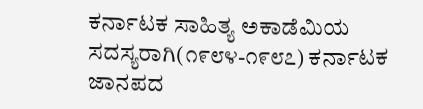ಕರ್ನಾಟಕ ಸಾಹಿತ್ಯ ಅಕಾಡೆಮಿಯ ಸದಸ್ಯರಾಗಿ(೧೯೮೪-೧೯೮೭) ಕರ್ನಾಟಕ ಜಾನಪದ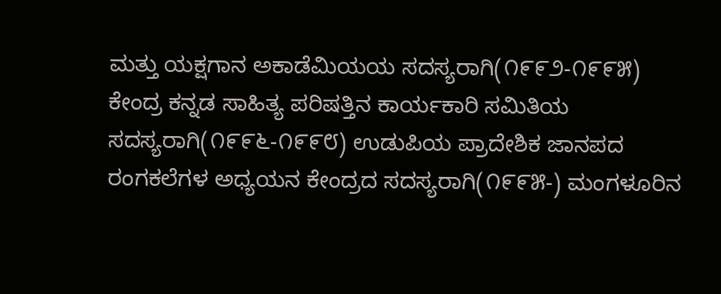ಮತ್ತು ಯಕ್ಷಗಾನ ಅಕಾಡೆಮಿಯಯ ಸದಸ್ಯರಾಗಿ(೧೯೯೨-೧೯೯೫) ಕೇಂದ್ರ ಕನ್ನಡ ಸಾಹಿತ್ಯ ಪರಿಷತ್ತಿನ ಕಾರ್ಯಕಾರಿ ಸಮಿತಿಯ ಸದಸ್ಯರಾಗಿ(೧೯೯೬-೧೯೯೮) ಉಡುಪಿಯ ಪ್ರಾದೇಶಿಕ ಜಾನಪದ ರಂಗಕಲೆಗಳ ಅಧ್ಯಯನ ಕೇಂದ್ರದ ಸದಸ್ಯರಾಗಿ(೧೯೯೫-) ಮಂಗಳೂರಿನ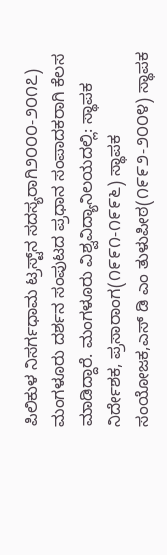ಪಿಲಿಕುಳ ನಿಸರ್ಗಧಾಮ ಟ್ರಸ್ಟ್‌ನ ಸದಸ್ಯರಾಗಿ೨೦೦೦-೨೦೧೭) ಮಂಗಳೂರು ದರ್ಶನ ಸಂಪುಟದ ಪ್ರಧಾನ ಸಂಪಾದಕರಾಗಿ ಕೆಲಸ ಮಾಡಿದ್ದಾರೆ. ಮಂಗಳೂರು ವಿಶ್ವವಿದ್ಯಾನಿಲಯದಲ್ಲಿ: ಸ್ಥಾಪಕ ನಿರ್ದೇಶಕ, ಪ್ರಸಾರಾಂಗ(೧೯೯೧-೧೯೯೬) ಸ್ಥಾಪಕ ಸಂಯೋಜಕ,ಎಸ್ ಡಿ ಎಂ ತುಳುಪೀಠ(೧೯೯೨-೨೦೦೪) ಸ್ಥಾಪಕ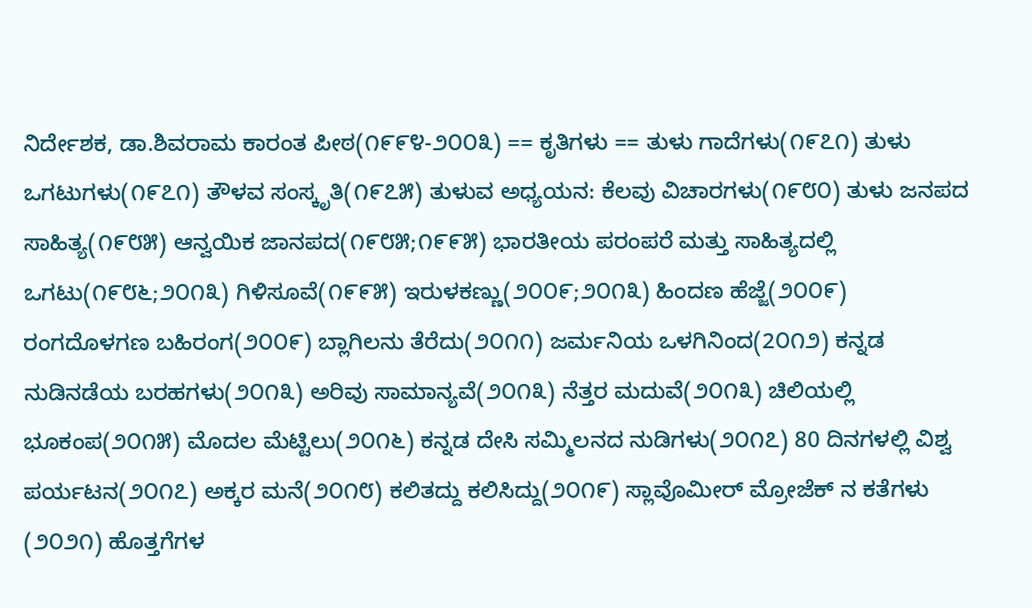ನಿರ್ದೇಶಕ, ಡಾ.ಶಿವರಾಮ ಕಾರಂತ ಪೀಠ(೧೯೯೪-೨೦೦೩) == ಕೃತಿಗಳು == ತುಳು ಗಾದೆಗಳು(೧೯೭೧) ತುಳು ಒಗಟುಗಳು(೧೯೭೧) ತೌಳವ ಸಂಸ್ಕೃತಿ(೧೯೭೫) ತುಳುವ ಅಧ್ಯಯನ: ಕೆಲವು ವಿಚಾರಗಳು(೧೯೮೦) ತುಳು ಜನಪದ ಸಾಹಿತ್ಯ(೧೯೮೫) ಆನ್ವಯಿಕ ಜಾನಪದ(೧೯೮೫;೧೯೯೫) ಭಾರತೀಯ ಪರಂಪರೆ ಮತ್ತು ಸಾಹಿತ್ಯದಲ್ಲಿ ಒಗಟು(೧೯೮೬;೨೦೧೩) ಗಿಳಿಸೂವೆ(೧೯೯೫) ಇರುಳಕಣ್ಣು(೨೦೦೯;೨೦೧೩) ಹಿಂದಣ ಹೆಜ್ಜೆ(೨೦೦೯) ರಂಗದೊಳಗಣ ಬಹಿರಂಗ(೨೦೦೯) ಬ್ಲಾಗಿಲನು ತೆರೆದು(೨೦೧೧) ಜರ್ಮನಿಯ ಒಳಗಿನಿಂದ(2೦೧೨) ಕನ್ನಡ ನುಡಿನಡೆಯ ಬರಹಗಳು(೨೦೧೩) ಅರಿವು ಸಾಮಾನ್ಯವೆ(೨೦೧೩) ನೆತ್ತರ ಮದುವೆ(೨೦೧೩) ಚಿಲಿಯಲ್ಲಿ ಭೂಕಂಪ(೨೦೧೫) ಮೊದಲ ಮೆಟ್ಟಿಲು(೨೦೧೬) ಕನ್ನಡ ದೇಸಿ ಸಮ್ಮಿಲನದ ನುಡಿಗಳು(೨೦೧೭) 80 ದಿನಗಳಲ್ಲಿ ವಿಶ್ವ ಪರ್ಯಟನ(೨೦೧೭) ಅಕ್ಕರ ಮನೆ(೨೦೧೮) ಕಲಿತದ್ದು ಕಲಿಸಿದ್ದು(೨೦೧೯) ಸ್ಲಾವೊಮೀರ್ ಮ್ರೋಜೆಕ್ ನ ಕತೆಗಳು (೨೦೨೧) ಹೊತ್ತಗೆಗಳ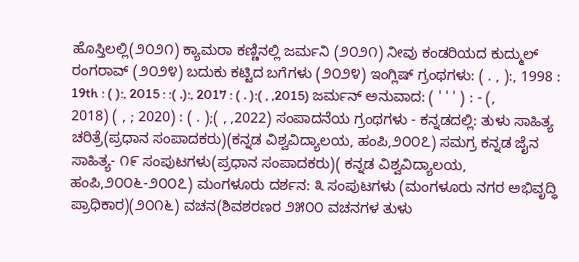ಹೊಸ್ತಿಲಲ್ಲಿ(೨೦೨೧) ಕ್ಯಾಮರಾ ಕಣ್ಣಿನಲ್ಲಿ ಜರ್ಮನಿ (೨೦೨೧) ನೀವು ಕಂಡರಿಯದ ಕುದ್ಮುಲ್ ರಂಗರಾವ್ (೨೦೨೪) ಬದುಕು ಕಟ್ಟಿದ ಬಗೆಗಳು (೨೦೨೪) ಇಂಗ್ಲಿಷ್ ಗ್ರಂಥಗಳು: ( . , ):, 1998 : 19th : ( ):, 2015 : :( .):, 2017 : ( . ):( , ,2015) ಜರ್ಮನ್ ಅನುವಾದ: ( ' ' ' ) : - (, 2018) ( , ; 2020) : ( . );( , ,2022) ಸಂಪಾದನೆಯ ಗ್ರಂಥಗಳು - ಕನ್ನಡದಲ್ಲಿ: ತುಳು ಸಾಹಿತ್ಯ ಚರಿತ್ರೆ(ಪ್ರಧಾನ ಸಂಪಾದಕರು)(ಕನ್ನಡ ವಿಶ್ವವಿದ್ಯಾಲಯ, ಹಂಪಿ,೨೦೦೭) ಸಮಗ್ರ ಕನ್ನಡ ಜೈನ ಸಾಹಿತ್ಯ- ೧೯ ಸಂಪುಟಗಳು(ಪ್ರಧಾನ ಸಂಪಾದಕರು)( ಕನ್ನಡ ವಿಶ್ವವಿದ್ಯಾಲಯ, ಹಂಪಿ,೨೦೦೬-೨೦೦೭) ಮಂಗಳೂರು ದರ್ಶನ: ೩ ಸಂಪುಟಗಳು (ಮಂಗಳೂರು ನಗರ ಅಭಿವೃದ್ಧಿ ಪ್ರಾಧಿಕಾರ)(೨೦೧೬) ವಚನ(ಶಿವಶರಣರ ೨೫೦೦ ವಚನಗಳ ತುಳು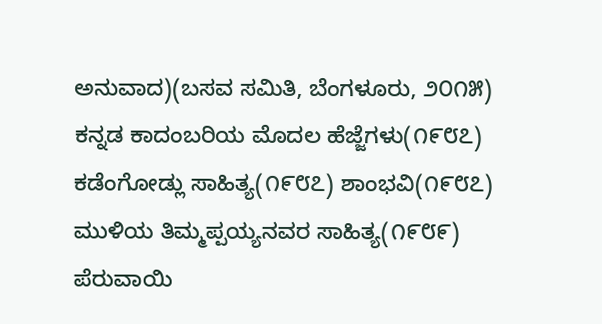ಅನುವಾದ)(ಬಸವ ಸಮಿತಿ, ಬೆಂಗಳೂರು, ೨೦೧೫) ಕನ್ನಡ ಕಾದಂಬರಿಯ ಮೊದಲ ಹೆಜ್ಜೆಗಳು(೧೯೮೭) ಕಡೆಂಗೋಡ್ಲು ಸಾಹಿತ್ಯ(೧೯೮೭) ಶಾಂಭವಿ(೧೯೮೭) ಮುಳಿಯ ತಿಮ್ಮಪ್ಪಯ್ಯನವರ ಸಾಹಿತ್ಯ(೧೯೮೯) ಪೆರುವಾಯಿ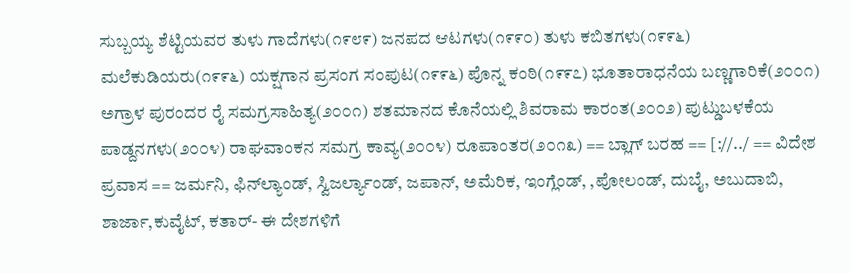ಸುಬ್ಬಯ್ಯ ಶೆಟ್ಟಿಯವರ ತುಳು ಗಾದೆಗಳು(೧೯೮೯) ಜನಪದ ಆಟಗಳು(೧೯೯೦) ತುಳು ಕಬಿತಗಳು(೧೯೯೬) ಮಲೆಕುಡಿಯರು(೧೯೯೬) ಯಕ್ಷಗಾನ ಪ್ರಸಂಗ ಸಂಪುಟ(೧೯೯೬) ಪೊನ್ನ ಕಂಠಿ(೧೯೯೭) ಭೂತಾರಾಧನೆಯ ಬಣ್ಣಗಾರಿಕೆ(೨೦೦೧) ಅಗ್ರಾಳ ಪುರಂದರ ರೈ ಸಮಗ್ರಸಾಹಿತ್ಯ(೨೦೦೧) ಶತಮಾನದ ಕೊನೆಯಲ್ಲಿ ಶಿವರಾಮ ಕಾರಂತ(೨೦೦೨) ಪುಟ್ಡುಬಳಕೆಯ ಪಾಡ್ದನಗಳು(೨೦೦೪) ರಾಘವಾಂಕನ ಸಮಗ್ರ ಕಾವ್ಯ(೨೦೦೪) ರೂಪಾಂತರ(೨೦೧೩) == ಬ್ಲಾಗ್ ಬರಹ == [://../ == ವಿದೇಶ ಪ್ರವಾಸ == ಜರ್ಮನಿ, ಫಿನ್‍ಲ್ಯಾಂಡ್, ಸ್ವಿಜರ್ಲ್ಯಾಂಡ್, ಜಪಾನ್, ಅಮೆರಿಕ, ಇಂಗ್ಲೆಂಡ್, ,ಪೋಲಂಡ್, ದುಬೈ, ಅಬುದಾಬಿ, ಶಾರ್ಜಾ,ಕುವೈಟ್‌, ಕತಾರ್- ಈ ದೇಶಗಳಿಗೆ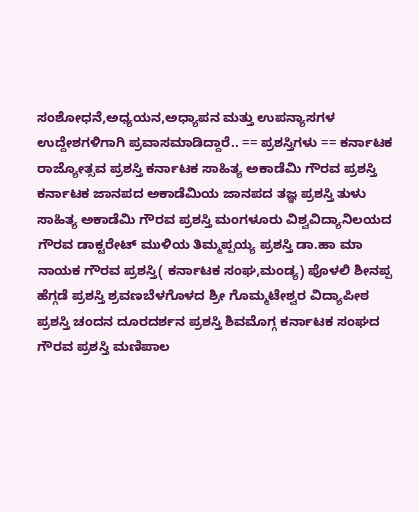ಸಂಶೋಧನೆ,ಅಧ್ಯಯನ,ಅಧ್ಯಾಪನ ಮತ್ತು ಉಪನ್ಯಾಸಗಳ ಉದ್ದೇಶಗಳಿಗಾಗಿ ಪ್ರವಾಸಮಾಡಿದ್ದಾರೆ.. == ಪ್ರಶಸ್ತಿಗಳು == ಕರ್ನಾಟಕ ರಾಜ್ಯೋತ್ಸವ ಪ್ರಶಸ್ತಿ ಕರ್ನಾಟಕ ಸಾಹಿತ್ಯ ಅಕಾಡೆಮಿ ಗೌರವ ಪ್ರಶಸ್ತಿ ಕರ್ನಾಟಕ ಜಾನಪದ ಅಕಾಡೆಮಿಯ ಜಾನಪದ ತಜ್ಞ ಪ್ರಶಸ್ತಿ ತುಳು ಸಾಹಿತ್ಯ ಅಕಾಡೆಮಿ ಗೌರವ ಪ್ರಶಸ್ತಿ ಮಂಗಳೂರು ವಿಶ್ವವಿದ್ಯಾನಿಲಯದ ಗೌರವ ಡಾಕ್ಟರೇಟ್ ಮುಳಿಯ ತಿಮ್ಮಪ್ಪಯ್ಯ ಪ್ರಶಸ್ತಿ ಡಾ.ಹಾ ಮಾ ನಾಯಕ ಗೌರವ ಪ್ರಶಸ್ತಿ( ಕರ್ನಾಟಕ ಸಂಘ,ಮಂಡ್ಯ) ಪೊಳಲಿ ಶೀನಪ್ಪ ಹೆಗ್ಗಡೆ ಪ್ರಶಸ್ತಿ ಶ್ರವಣಬೆಳಗೊಳದ ಶ್ರೀ ಗೊಮ್ಮಟೇಶ್ವರ ವಿದ್ಯಾಪೀಠ ಪ್ರಶಸ್ತಿ ಚಂದನ ದೂರದರ್ಶನ ಪ್ರಶಸ್ತಿ ಶಿವಮೊಗ್ಗ ಕರ್ನಾಟಕ ಸಂಘದ ಗೌರವ ಪ್ರಶಸ್ತಿ ಮಣಿಪಾಲ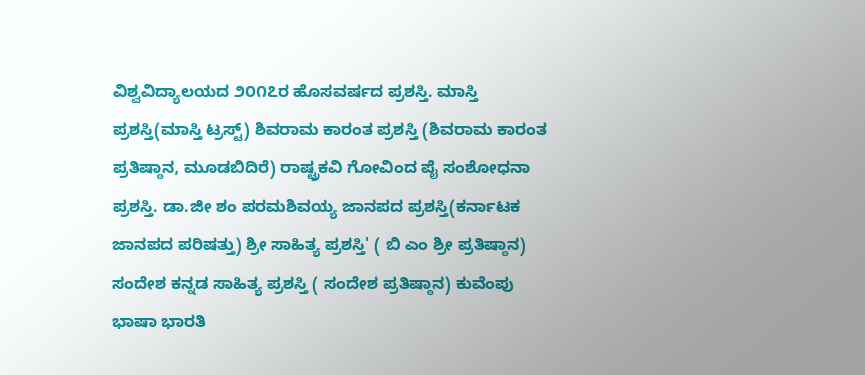ವಿಶ್ವವಿದ್ಯಾಲಯದ ೨೦೧೭ರ ಹೊಸವರ್ಷದ ಪ್ರಶಸ್ತಿ. ಮಾಸ್ತಿ ಪ್ರಶಸ್ತಿ(ಮಾಸ್ತಿ ಟ್ರಸ್ಟ್‌) ಶಿವರಾಮ ಕಾರಂತ ಪ್ರಶಸ್ತಿ (ಶಿವರಾಮ ಕಾರಂತ ಪ್ರತಿಷ್ಠಾನ, ಮೂಡಬಿದಿರೆ) ರಾಷ್ಟ್ರಕವಿ ಗೋವಿಂದ ಪೈ ಸಂಶೋಧನಾ ಪ್ರಶಸ್ತಿ. ಡಾ.ಜೀ ಶಂ ಪರಮಶಿವಯ್ಯ ಜಾನಪದ ಪ್ರಶಸ್ತಿ(ಕರ್ನಾಟಕ ಜಾನಪದ ಪರಿಷತ್ತು) ಶ್ರೀ ಸಾಹಿತ್ಯ ಪ್ರಶಸ್ತಿ' ( ಬಿ ಎಂ ಶ್ರೀ ಪ್ರತಿಷ್ಠಾನ) ಸಂದೇಶ ಕನ್ನಡ ಸಾಹಿತ್ಯ ಪ್ರಶಸ್ತಿ ( ಸಂದೇಶ ಪ್ರತಿಷ್ಠಾನ) ಕುವೆಂಪು ಭಾಷಾ ಭಾರತಿ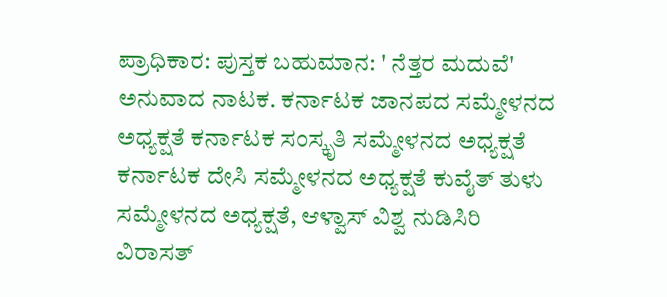ಪ್ರಾಧಿಕಾರ: ಪುಸ್ತಕ ಬಹುಮಾನ: ' ನೆತ್ತರ ಮದುವೆ' ಅನುವಾದ ನಾಟಕ. ಕರ್ನಾಟಕ ಜಾನಪದ ಸಮ್ಮೇಳನದ ಅಧ್ಯಕ್ಷತೆ ಕರ್ನಾಟಕ ಸಂಸ್ಕೃತಿ ಸಮ್ಮೇಳನದ ಅಧ್ಯಕ್ಷತೆ ಕರ್ನಾಟಕ ದೇಸಿ ಸಮ್ಮೇಳನದ ಅಧ್ಯಕ್ಷತೆ ಕುವೈತ್ ತುಳು ಸಮ್ಮೇಳನದ ಅಧ್ಯಕ್ಷತೆ, ಆಳ್ವಾಸ್ ವಿಶ್ವ ನುಡಿಸಿರಿ ವಿರಾಸತ್‍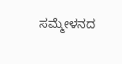ಸಮ್ಮೇಳನದ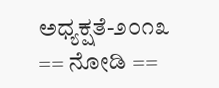ಅಧ್ಯಕ್ಷತೆ-೨೦೧೩ == ನೋಡಿ ==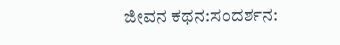ಜೀವನ ಕಥನ:ಸಂದರ್ಶನ: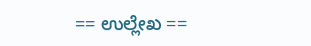== ಉಲ್ಲೇಖ ==